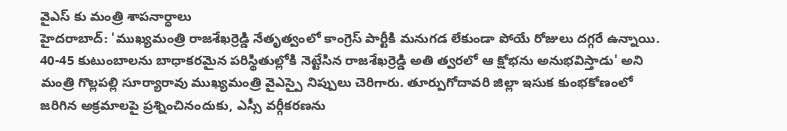వైఎస్ కు మంత్రి శాపనార్ధాలు
హైదరాబాద్: 'ముఖ్యమంత్రి రాజశేఖర్రెడ్డి నేతృత్వంలో కాంగ్రెస్ పార్టీకి మనుగడ లేకుండా పోయే రోజులు దగ్గరే ఉన్నాయి. 40-45 కుటుంబాలను బాధాకరమైన పరిస్థితుల్లోకి నెట్టేసిన రాజశేఖర్రెడ్డి అతి త్వరలో ఆ క్షోభను అనుభవిస్తాడు' అని మంత్రి గొల్లపల్లి సూర్యారావు ముఖ్యమంత్రి వైఎస్పై నిప్పులు చెరిగారు. తూర్పుగోదావరి జిల్లా ఇసుక కుంభకోణంలో జరిగిన అక్రమాలపై ప్రశ్నించినందుకు, ఎస్సీ వర్గీకరణను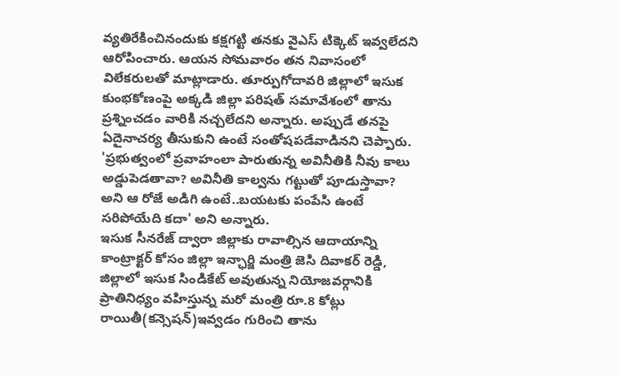వ్యతిరేకించినందుకు కక్షగట్టి తనకు వైఎస్ టిక్కెట్ ఇవ్వలేదని ఆరోపించారు. ఆయన సోమవారం తన నివాసంలో విలేకరులతో మాట్లాడారు. తూర్పుగోదావరి జిల్లాలో ఇసుక కుంభకోణంపై అక్కడి జిల్లా పరిషత్ సమావేశంలో తాను ప్రశ్నించడం వారికి నచ్చలేదని అన్నారు. అప్పుడే తనపై ఏదైనాచర్య తీసుకుని ఉంటే సంతోషపడేవాడినని చెప్పారు. 'ప్రభుత్వంలో ప్రవాహంలా పారుతున్న అవినీతికి నీవు కాలు అడ్డుపెడతావా? అవినీతి కాల్వను గట్టుతో పూడుస్తావా? అని ఆ రోజే అడిగి ఉంటే..బయటకు పంపేసి ఉంటే సరిపోయేది కదా' అని అన్నారు.
ఇసుక సీనరేజ్ ద్వారా జిల్లాకు రావాల్సిన ఆదాయాన్ని కాంట్రాక్టర్ కోసం జిల్లా ఇన్ఛార్జి మంత్రి జెసి దివాకర్ రెడ్డి, జిల్లాలో ఇసుక సిండికేట్ అవుతున్న నియోజవర్గానికి ప్రాతినిధ్యం వహిస్తున్న మరో మంత్రి రూ.8 కోట్లు రాయితీ(కన్సెషన్)ఇవ్వడం గురించి తాను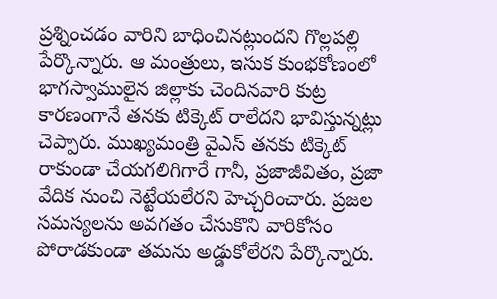ప్రశ్నించడం వారిని బాధించినట్లుందని గొల్లపల్లి పేర్కొన్నారు. ఆ మంత్రులు, ఇసుక కుంభకోణంలో భాగస్వాములైన జిల్లాకు చెందినవారి కుట్ర కారణంగానే తనకు టిక్కెట్ రాలేదని భావిస్తున్నట్లు చెప్పారు. ముఖ్యమంత్రి వైఎస్ తనకు టిక్కెట్ రాకుండా చేయగలిగిగారే గానీ, ప్రజాజీవితం, ప్రజా వేదిక నుంచి నెట్టేయలేరని హెచ్చరించారు. ప్రజల సమస్యలను అవగతం చేసుకొని వారికోసం పోరాడకుండా తమను అడ్డుకోలేరని పేర్కొన్నారు.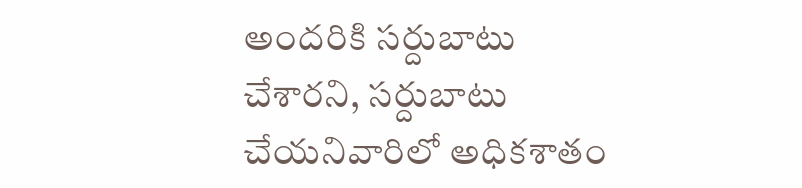అందరికి సర్దుబాటు చేశారని, సర్దుబాటు చేయనివారిలో అధికశాతం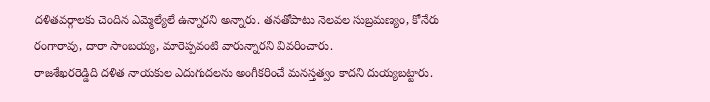దళితవర్గాలకు చెందిన ఎమ్మెల్యేలే ఉన్నారని అన్నారు. తనతోపాటు నెలవల సుబ్రమణ్యం, కోనేరు రంగారావు, దారా సాంబయ్య, మారెప్పవంటి వారున్నారని వివరించారు.
రాజశేఖరరెడ్డిది దళిత నాయకుల ఎదుగుదలను అంగీకరించే మనస్తత్వం కాదని దుయ్యబట్టారు.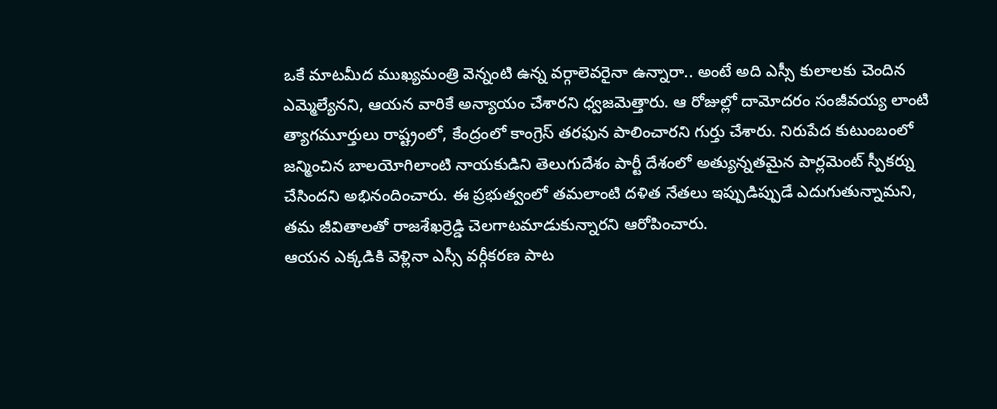ఒకే మాటమీద ముఖ్యమంత్రి వెన్నంటి ఉన్న వర్గాలెవరైనా ఉన్నారా.. అంటే అది ఎస్సీ కులాలకు చెందిన ఎమ్మెల్యేనని, ఆయన వారికే అన్యాయం చేశారని ధ్వజమెత్తారు. ఆ రోజుల్లో దామోదరం సంజీవయ్య లాంటి త్యాగమూర్తులు రాష్ట్రంలో, కేంద్రంలో కాంగ్రెస్ తరఫున పాలించారని గుర్తు చేశారు. నిరుపేద కుటుంబంలో జన్మించిన బాలయోగిలాంటి నాయకుడిని తెలుగుదేశం పార్టీ దేశంలో అత్యున్నతమైన పార్లమెంట్ స్పీకర్ను చేసిందని అభినందించారు. ఈ ప్రభుత్వంలో తమలాంటి దళిత నేతలు ఇప్పుడిప్పుడే ఎదుగుతున్నామని, తమ జీవితాలతో రాజశేఖర్రెడ్డి చెలగాటమాడుకున్నారని ఆరోపించారు.
ఆయన ఎక్కడికి వెళ్లినా ఎస్సీ వర్గీకరణ పాట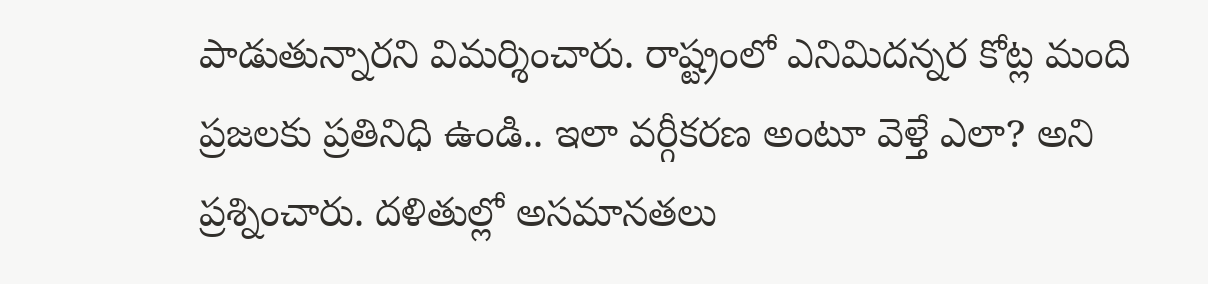పాడుతున్నారని విమర్శించారు. రాష్ట్రంలో ఎనిమిదన్నర కోట్ల మంది ప్రజలకు ప్రతినిధి ఉండి.. ఇలా వర్గీకరణ అంటూ వెళ్తే ఎలా? అని ప్రశ్నించారు. దళితుల్లో అసమానతలు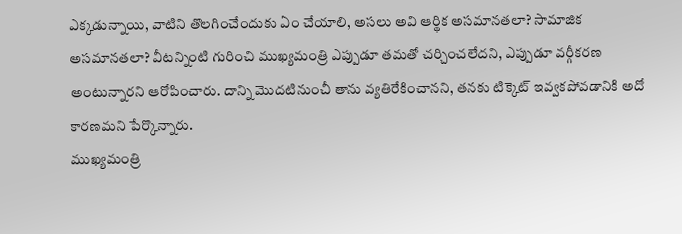ఎక్కడున్నాయి, వాటిని తొలగించేందుకు ఏం చేయాలి, అసలు అవి ఆర్థిక అసమానతలా? సామాజిక అసమానతలా? వీటన్నింటి గురించి ముఖ్యమంత్రి ఎప్పుడూ తమతో చర్చించలేదని, ఎప్పుడూ వర్గీకరణ అంటున్నారని ఆరోపించారు. దాన్ని మొదటినుంచీ తాను వ్యతిరేకించానని, తనకు టిక్కెట్ ఇవ్వకపోవడానికి అదో కారణమని పేర్కొన్నారు.
ముఖ్యమంత్రి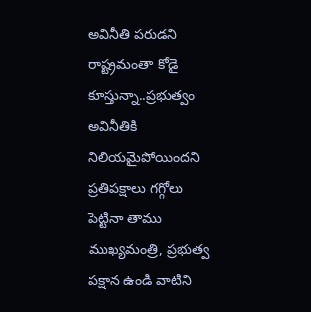అవినీతి పరుడని రాష్ట్రమంతా కోడై కూస్తున్నా..ప్రభుత్వం అవినీతికి నిలియమైపోయిందని ప్రతిపక్షాలు గగ్గోలు పెట్టినా తాము ముఖ్యమంత్రి, ప్రభుత్వ పక్షాన ఉండి వాటిని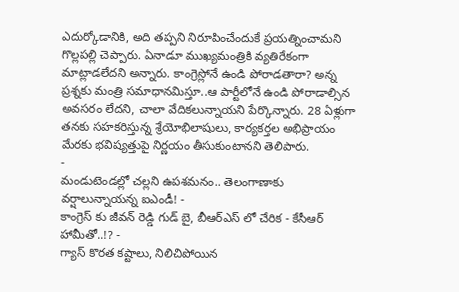ఎదుర్కోడానికి, అది తప్పని నిరూపించేందుకే ప్రయత్నించామని గొల్లపల్లి చెప్పారు. ఏనాడూ ముఖ్యమంత్రికి వ్యతిరేకంగా మాట్లాడలేదని అన్నారు. కాంగ్రెస్లోనే ఉండి పోరాడతారా? అన్న ప్రశ్నకు మంత్రి సమాధానమిస్తూ..ఆ పార్టీలోనే ఉండి పోరాడాల్సిన అవసరం లేదని, చాలా వేదికలున్నాయని పేర్కొన్నారు. 28 ఏళ్లుగా తనకు సహకరిస్తున్న శ్రేయోభిలాషులు, కార్యకర్తల అభిప్రాయం మేరకు భవిష్యత్తుపై నిర్ణయం తీసుకుంటానని తెలిపారు.
-
మండుటెండల్లో చల్లని ఉపశమనం.. తెలంగాణాకు వర్షాలున్నాయన్న ఐఎండీ! -
కాంగ్రెస్ కు జీవన్ రెడ్డి గుడ్ బై, బీఆర్ఎస్ లో చేరిక - కేసీఆర్ హామీతో..!? -
గ్యాస్ కొరత కష్టాలు, నిలిచిపోయిన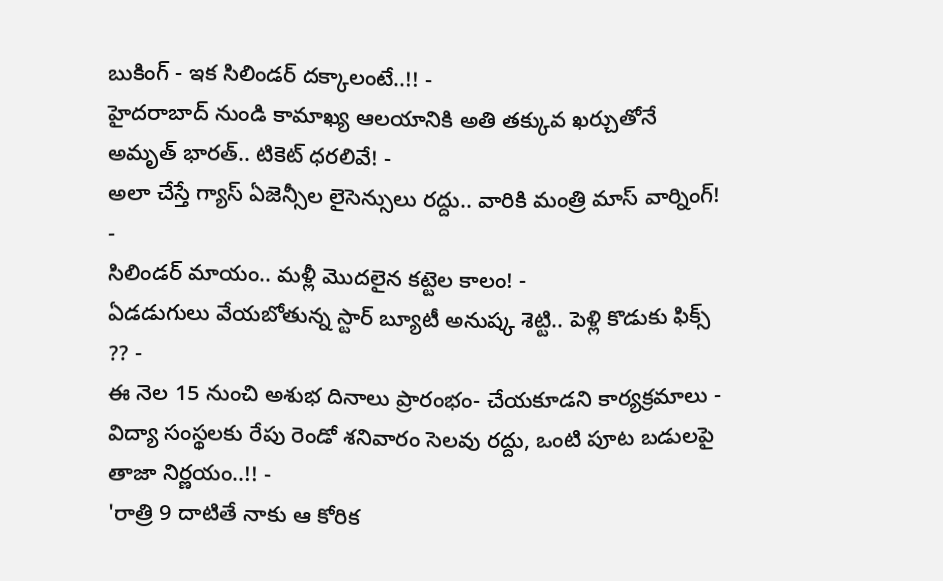బుకింగ్ - ఇక సిలిండర్ దక్కాలంటే..!! -
హైదరాబాద్ నుండి కామాఖ్య ఆలయానికి అతి తక్కువ ఖర్చుతోనే అమృత్ భారత్.. టికెట్ ధరలివే! -
అలా చేస్తే గ్యాస్ ఏజెన్సీల లైసెన్సులు రద్దు.. వారికి మంత్రి మాస్ వార్నింగ్! -
సిలిండర్ మాయం.. మళ్లీ మొదలైన కట్టెల కాలం! -
ఏడడుగులు వేయబోతున్న స్టార్ బ్యూటీ అనుష్క శెట్టి.. పెళ్లి కొడుకు ఫిక్స్ ?? -
ఈ నెల 15 నుంచి అశుభ దినాలు ప్రారంభం- చేయకూడని కార్యక్రమాలు -
విద్యా సంస్థలకు రేపు రెండో శనివారం సెలవు రద్దు, ఒంటి పూట బడులపై తాజా నిర్ణయం..!! -
'రాత్రి 9 దాటితే నాకు ఆ కోరిక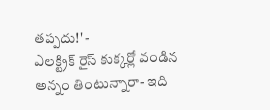తప్పదు!' -
ఎలక్ట్రిక్ రైస్ కుక్కర్లో వండిన అన్నం తింటున్నారా- ఇది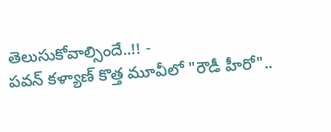తెలుసుకోవాల్సిందే..!! -
పవన్ కళ్యాణ్ కొత్త మూవీలో "రౌడీ హీరో"..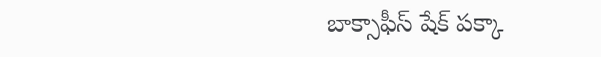బాక్సాఫీస్ షేక్ పక్కా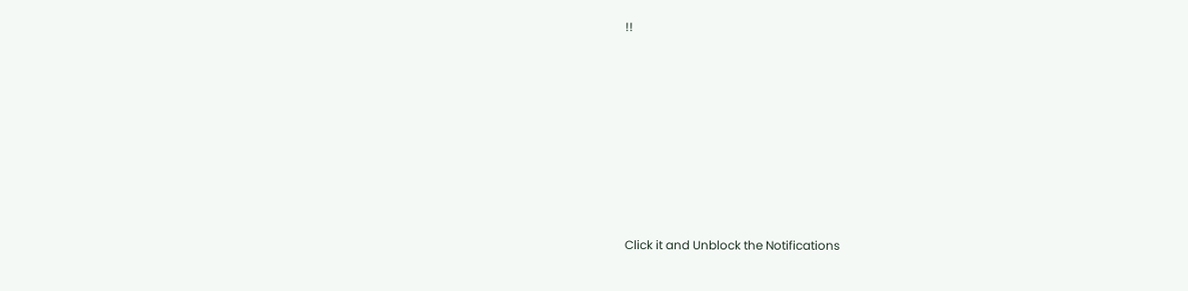!!












Click it and Unblock the Notifications